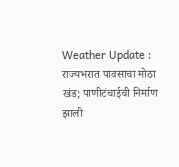Weather Update : राज्यभरात पावसाचा मोठा खंड; पाणीटंचाईची निर्माण झाली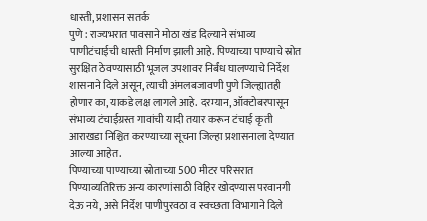धास्ती, प्रशासन सतर्क
पुणे : राज्यभरात पावसाने मोठा खंड दिल्याने संभाव्य पाणीटंचाईची धास्ती निर्माण झाली आहे. पिण्याच्या पाण्याचे स्रोत सुरक्षित ठेवण्यासाठी भूजल उपशावर निर्बंध घालण्याचे निर्देश शासनाने दिले असून, त्याची अंमलबजावणी पुणे जिल्ह्यातही होणार का, याकडे लक्ष लागले आहे. दरम्यान, ऑक्टोबरपासून संभाव्य टंचाईग्रस्त गावांची यादी तयार करून टंचाई कृती आराखडा निश्चित करण्याच्या सूचना जिल्हा प्रशासनाला देण्यात आल्या आहेत.
पिण्याच्या पाण्याच्या स्रोताच्या 500 मीटर परिसरात पिण्याव्यतिरिक्त अन्य कारणांसाठी विहिर खोदण्यास परवानगी देऊ नये, असे निर्देश पाणीपुरवठा व स्वच्छता विभागाने दिले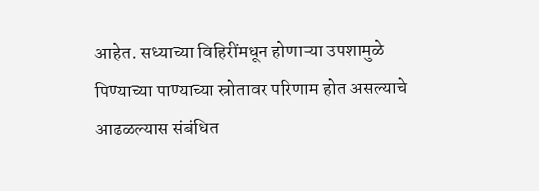आहेत. सध्याच्या विहिरींमधून होणाऱ्या उपशामुळे पिण्याच्या पाण्याच्या स्रोतावर परिणाम होत असल्याचे आढळल्यास संबंधित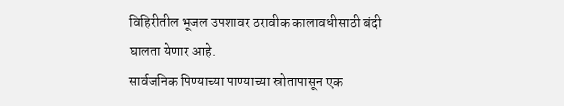विहिरीतील भूजल उपशावर ठरावीक कालावधीसाठी बंदी घालता येणार आहे.
सार्वजनिक पिण्याच्या पाण्याच्या स्रोतापासून एक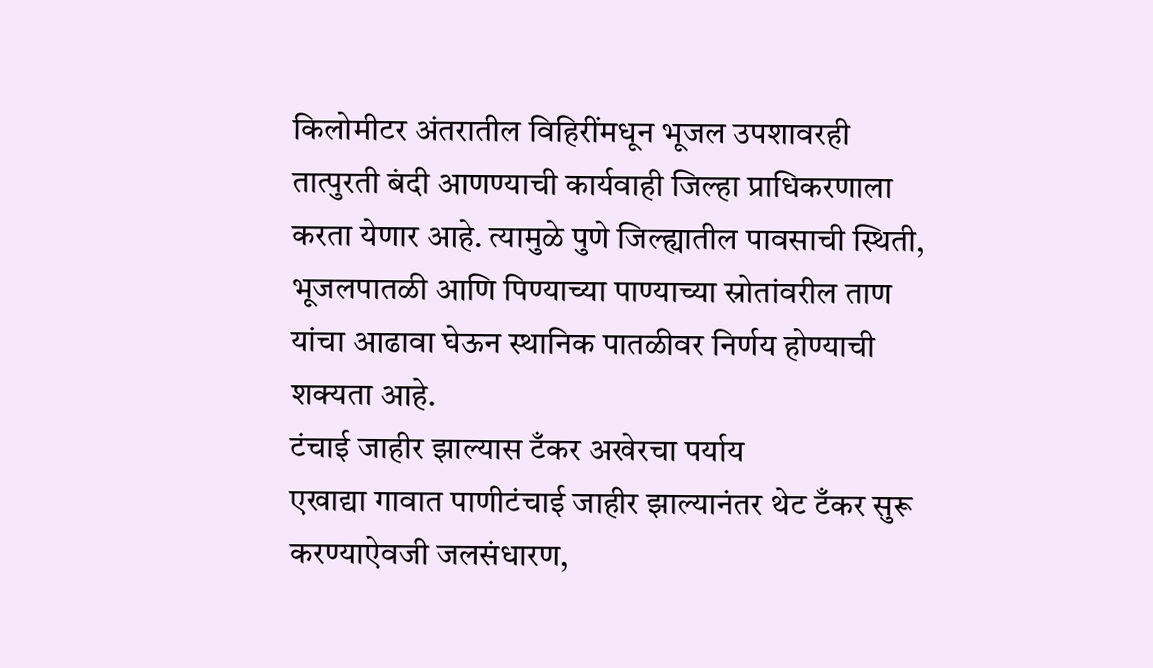किलोमीटर अंतरातील विहिरींमधून भूजल उपशावरही तात्पुरती बंदी आणण्याची कार्यवाही जिल्हा प्राधिकरणाला करता येणार आहे. त्यामुळे पुणे जिल्ह्यातील पावसाची स्थिती, भूजलपातळी आणि पिण्याच्या पाण्याच्या स्रोतांवरील ताण यांचा आढावा घेऊन स्थानिक पातळीवर निर्णय होण्याची शक्यता आहे.
टंचाई जाहीर झाल्यास टँकर अखेरचा पर्याय
एखाद्या गावात पाणीटंचाई जाहीर झाल्यानंतर थेट टँकर सुरू करण्याऐवजी जलसंधारण,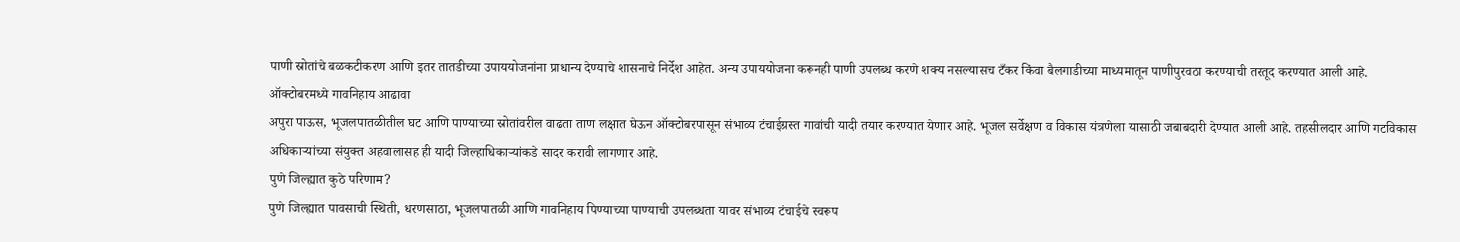पाणी स्रोतांचे बळकटीकरण आणि इतर तातडीच्या उपाययोजनांना प्राधान्य देण्याचे शासनाचे निर्देश आहेत. अन्य उपाययोजना करूनही पाणी उपलब्ध करणे शक्य नसल्यासच टँकर किंवा बैलगाडीच्या माध्यमातून पाणीपुरवठा करण्याची तरतूद करण्यात आली आहे.
ऑक्टोबरमध्ये गावनिहाय आढावा
अपुरा पाऊस, भूजलपातळीतील घट आणि पाण्याच्या स्रोतांवरील वाढता ताण लक्षात घेऊन ऑक्टोबरपासून संभाव्य टंचाईग्रस्त गावांची यादी तयार करण्यात येणार आहे. भूजल सर्वेक्षण व विकास यंत्रणेला यासाठी जबाबदारी देण्यात आली आहे. तहसीलदार आणि गटविकास अधिकाऱ्यांच्या संयुक्त अहवालासह ही यादी जिल्हाधिकाऱ्यांकडे सादर करावी लागणार आहे.
पुणे जिल्ह्यात कुठे परिणाम?
पुणे जिल्ह्यात पावसाची स्थिती, धरणसाठा, भूजलपातळी आणि गावनिहाय पिण्याच्या पाण्याची उपलब्धता यावर संभाव्य टंचाईचे स्वरूप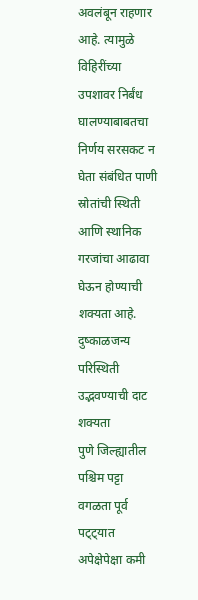अवलंबून राहणार आहे. त्यामुळे विहिरींच्या उपशावर निर्बंध घालण्याबाबतचा निर्णय सरसकट न घेता संबंधित पाणी स्रोतांची स्थिती आणि स्थानिक गरजांचा आढावा घेऊन होण्याची शक्यता आहे.
दुष्काळजन्य परिस्थिती उद्भवण्याची दाट शक्यता
पुणे जिल्ह्यातील पश्चिम पट्टा वगळता पूर्व पट्ट्यात अपेक्षेपेक्षा कमी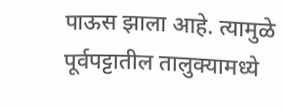पाऊस झाला आहे. त्यामुळे पूर्वपट्टातील तालुक्यामध्ये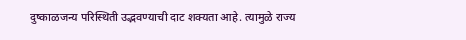दुष्काळजन्य परिस्थिती उद्भवण्याची दाट शक्यता आहे. त्यामुळे राज्य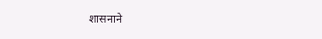शासनाने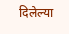दिलेल्या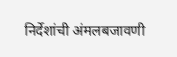निर्देशांची अंमलबजावणी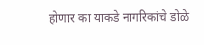होणार का याकडे नागरिकांचे डोळे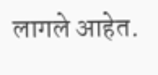लागले आहेत.